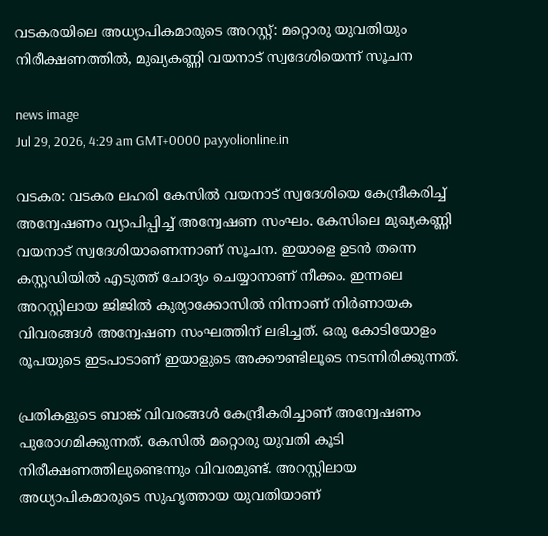വടകരയിലെ അധ്യാപികമാരുടെ അറസ്റ്റ്: മറ്റൊരു യുവതിയും നിരീക്ഷണത്തിൽ, മുഖ്യകണ്ണി വയനാട് സ്വദേശിയെന്ന് സൂചന

news image
Jul 29, 2026, 4:29 am GMT+0000 payyolionline.in

വടകര: വടകര ലഹരി കേസിൽ വയനാട് സ്വദേശിയെ കേന്ദ്രീകരിച്ച് അന്വേഷണം വ്യാപിപ്പിച്ച് അന്വേഷണ സംഘം. കേസിലെ മുഖ്യകണ്ണി വയനാട് സ്വദേശിയാണെന്നാണ് സൂചന. ഇയാളെ ഉടൻ തന്നെ കസ്റ്റഡിയിൽ എടുത്ത് ചോദ്യം ചെയ്യാനാണ് നീക്കം. ഇന്നലെ അറസ്റ്റിലായ ജിജിൽ കുര്യാക്കോസിൽ നിന്നാണ് നിർണായക വിവരങ്ങൾ അന്വേഷണ സംഘത്തിന് ലഭിച്ചത്. ഒരു കോടിയോളം രൂപയുടെ ഇടപാടാണ് ഇയാളുടെ അക്കൗണ്ടിലൂടെ നടന്നിരിക്കുന്നത്.

പ്രതികളുടെ ബാങ്ക് വിവരങ്ങൾ കേന്ദ്രീകരിച്ചാണ് അന്വേഷണം പുരോഗമിക്കുന്നത്. കേസിൽ മറ്റൊരു യുവതി കൂടി നിരീക്ഷണത്തിലുണ്ടെന്നും വിവരമുണ്ട്. അറസ്റ്റിലായ അധ്യാപികമാരുടെ സുഹൃത്തായ യുവതിയാണ്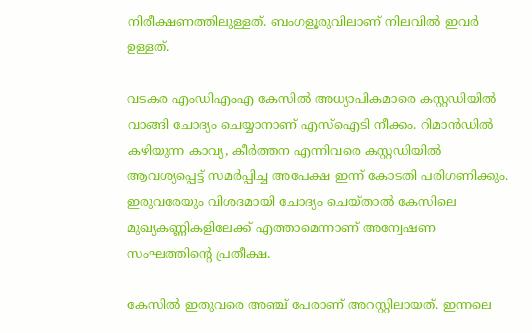നിരീക്ഷണത്തിലുള്ളത്. ബംഗളൂരുവിലാണ് നിലവിൽ ഇവർ ഉള്ളത്.

വടകര എംഡിഎംഎ കേസിൽ അധ്യാപികമാരെ കസ്റ്റഡിയിൽ വാങ്ങി ചോദ്യം ചെയ്യാനാണ് എസ്‌ഐടി നീക്കം. റിമാൻഡിൽ കഴിയുന്ന കാവ്യ, കീർത്തന എന്നിവരെ കസ്റ്റഡിയിൽ ആവശ്യപ്പെട്ട് സമർപ്പിച്ച അപേക്ഷ ഇന്ന് കോടതി പരിഗണിക്കും. ഇരുവരേയും വിശദമായി ചോദ്യം ചെയ്താൽ കേസിലെ മുഖ്യകണ്ണികളിലേക്ക് എത്താമെന്നാണ് അന്വേഷണ സംഘത്തിന്റെ പ്രതീക്ഷ.

കേസിൽ ഇതുവരെ അഞ്ച് പേരാണ് അറസ്റ്റിലായത്. ഇന്നലെ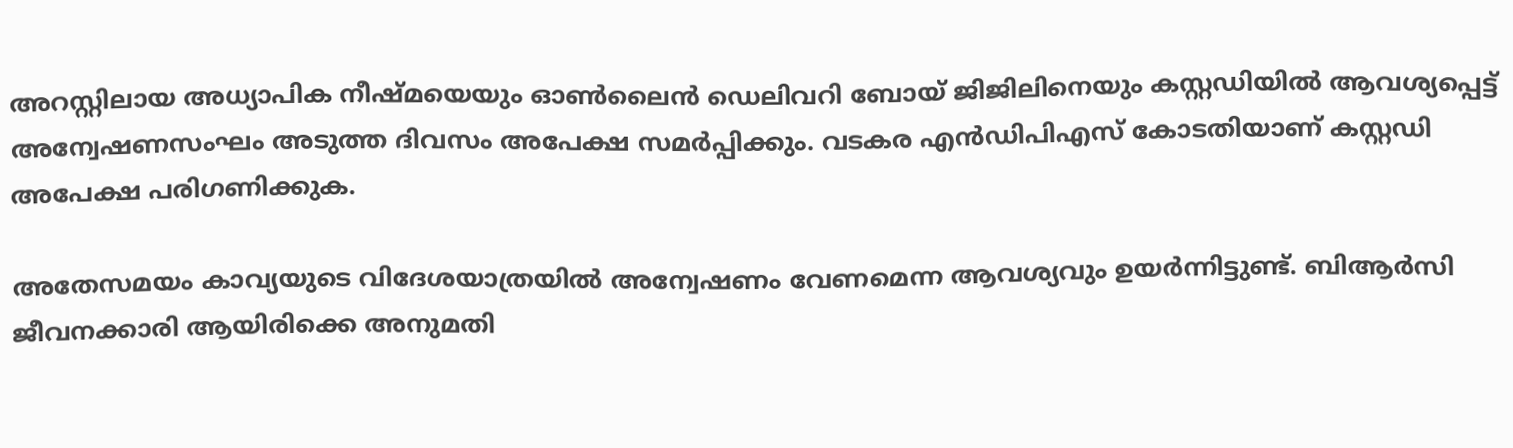അറസ്റ്റിലായ അധ്യാപിക നീഷ്മയെയും ഓൺലൈൻ ഡെലിവറി ബോയ് ജിജിലിനെയും കസ്റ്റഡിയിൽ ആവശ്യപ്പെട്ട് അന്വേഷണസംഘം അടുത്ത ദിവസം അപേക്ഷ സമർപ്പിക്കും. വടകര എൻഡിപിഎസ് കോടതിയാണ് കസ്റ്റഡി അപേക്ഷ പരിഗണിക്കുക.

അതേസമയം കാവ്യയുടെ വിദേശയാത്രയിൽ അന്വേഷണം വേണമെന്ന ആവശ്യവും ഉയർന്നിട്ടുണ്ട്. ബിആർസി ജീവനക്കാരി ആയിരിക്കെ അനുമതി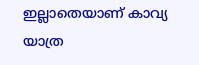ഇല്ലാതെയാണ് കാവ്യ യാത്ര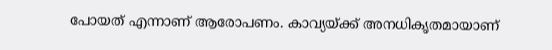പോയത് എന്നാണ് ആരോപണം. കാവ്യയ്ക്ക് അനധികൃതമായാണ്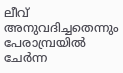ലീവ് അനുവദിച്ചതെന്നും പേരാമ്പ്രയിൽ ചേർന്ന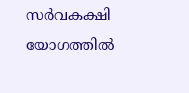സർവകക്ഷി യോഗത്തിൽ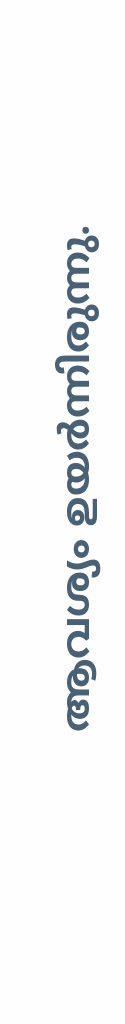ആവശ്യം ഉയർന്നിരുന്നു.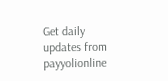Get daily updates from payyolionline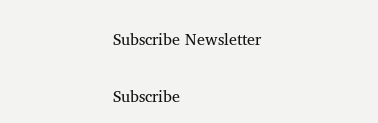Subscribe Newsletter

Subscribe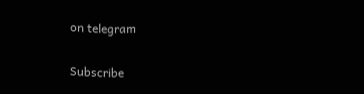on telegram

Subscribe